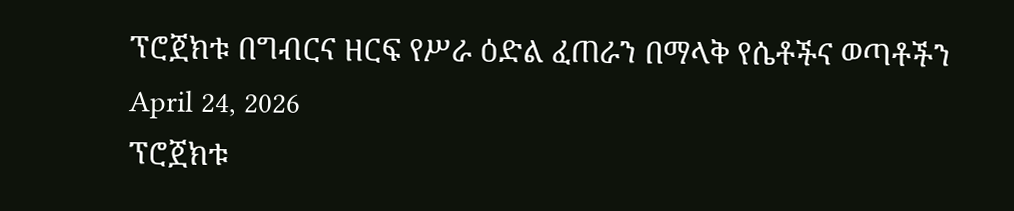ፕሮጀክቱ በግብርና ዘርፍ የሥራ ዕድል ፈጠራን በማላቅ የሴቶችና ወጣቶችን
April 24, 2026
ፕሮጀክቱ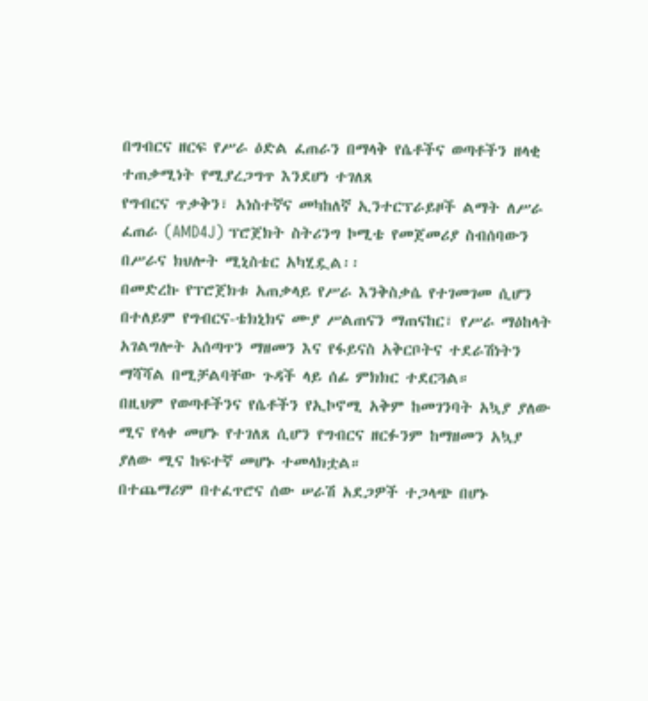በግብርና ዘርፍ የሥራ ዕድል ፈጠራን በማላቅ የሴቶችና ወጣቶችን ዘላቂ ተጠቃሚነት የሚያረጋግጥ እንደሆነ ተገለጸ
የግብርና ጥቃቅን፣ አነስተኛና መካከለኛ ኢንተርፕራይዞች ልማት ለሥራ ፈጠራ (AMD4J) ፕሮጀክት ስትሪንግ ኮሚቴ የመጀመሪያ ስብሰባውን በሥራና ክህሎት ሚኒስቴር አካሂዷል፡፡
በመድረኩ የፕሮጀክቱ አጠቃላይ የሥራ እንቅስቃሴ የተገመገመ ሲሆን በተለይም የግብርና-ቴክኒክና ሙያ ሥልጠናን ማጠናከር፣ የሥራ ማዕከላት አገልግሎት አሰጣጥን ማዘመን እና የፋይናስ አቅርቦትና ተደራሽነትን ማሻሻል በሚቻልባቸው ጉዳች ላይ ሰፊ ምክክር ተደርጓል።
በዚህም የወጣቶችንና የሴቶችን የኢኮኖሚ አቅም ከመገንባት አኳያ ያለው ሚና የላቀ መሆኑ የተገለጸ ሲሆን የግብርና ዘርፉንም ከማዘመን አኳያ ያለው ሚና ከፍተኛ መሆኑ ተመላክቷል።
በተጨማሪም በተፈጥሮና ሰው ሠራሽ አደጋዎች ተጋላጭ በሆኑ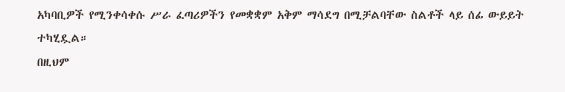አካባቢዎች የሚንቀሳቀሱ ሥራ ፈጣሪዎችን የመቋቋም አቅም ማሳደግ በሚቻልባቸው ስልቶች ላይ ሰፊ ውይይት ተካሂዷል።
በዚህም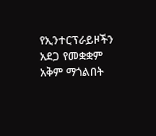የኢንተርፕራይዞችን አደጋ የመቋቋም አቅም ማጎልበት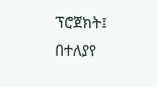ፕሮጀክት፤ በተለያየ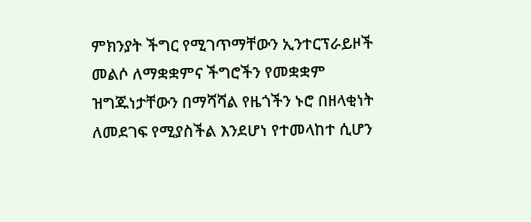ምክንያት ችግር የሚገጥማቸውን ኢንተርፕራይዞች መልሶ ለማቋቋምና ችግሮችን የመቋቋም ዝግጁነታቸውን በማሻሻል የዜጎችን ኑሮ በዘላቂነት ለመደገፍ የሚያስችል እንደሆነ የተመላከተ ሲሆን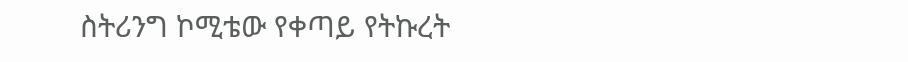ስትሪንግ ኮሚቴው የቀጣይ የትኩረት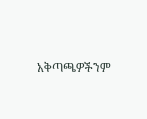አቅጣጫዎችንም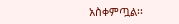አስቀምጧል፡፡